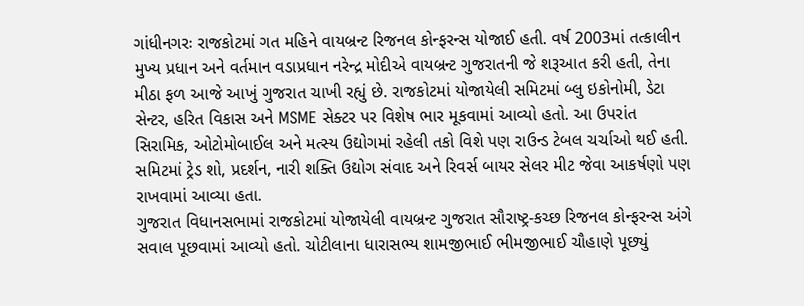ગાંધીનગરઃ રાજકોટમાં ગત મહિને વાયબ્રન્ટ રિજનલ કોન્ફરન્સ યોજાઈ હતી. વર્ષ 2003માં તત્કાલીન મુખ્ય પ્રધાન અને વર્તમાન વડાપ્રધાન નરેન્દ્ર મોદીએ વાયબ્રન્ટ ગુજરાતની જે શરૂઆત કરી હતી, તેના મીઠા ફળ આજે આખું ગુજરાત ચાખી રહ્યું છે. રાજકોટમાં યોજાયેલી સમિટમાં બ્લુ ઇકોનોમી, ડેટા સેન્ટર, હરિત વિકાસ અને MSME સેક્ટર પર વિશેષ ભાર મૂકવામાં આવ્યો હતો. આ ઉપરાંત સિરામિક, ઓટોમોબાઈલ અને મત્સ્ય ઉદ્યોગમાં રહેલી તકો વિશે પણ રાઉન્ડ ટેબલ ચર્ચાઓ થઈ હતી. સમિટમાં ટ્રેડ શો, પ્રદર્શન, નારી શક્તિ ઉદ્યોગ સંવાદ અને રિવર્સ બાયર સેલર મીટ જેવા આકર્ષણો પણ રાખવામાં આવ્યા હતા.
ગુજરાત વિધાનસભામાં રાજકોટમાં યોજાયેલી વાયબ્રન્ટ ગુજરાત સૌરાષ્ટ્ર-કચ્છ રિજનલ કોન્ફરન્સ અંગે સવાલ પૂછવામાં આવ્યો હતો. ચોટીલાના ધારાસભ્ય શામજીભાઈ ભીમજીભાઈ ચૌહાણે પૂછ્યું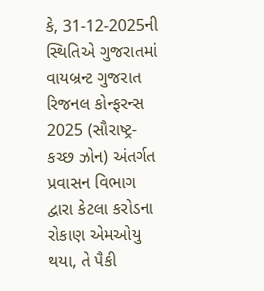કે, 31-12-2025ની સ્થિતિએ ગુજરાતમાં વાયબ્રન્ટ ગુજરાત રિજનલ કોન્ફરન્સ 2025 (સૌરાષ્ટ્ર-કચ્છ ઝોન) અંતર્ગત પ્રવાસન વિભાગ દ્વારા કેટલા કરોડના રોકાણ એમઓયુ થયા, તે પૈકી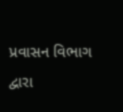પ્રવાસન વિભાગ દ્વારા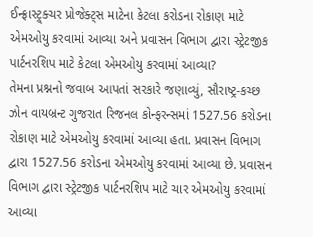ઈન્ફ્રાસ્ટ્ર્ક્ચર પ્રોજેક્ટ્સ માટેના કેટલા કરોડના રોકાણ માટે એમઓયુ કરવામાં આવ્યા અને પ્રવાસન વિભાગ દ્વારા સ્ટ્રેટજીક પાર્ટનરશિપ માટે કેટલા એમઓયુ કરવામાં આવ્યા?
તેમના પ્રશ્નનો જવાબ આપતાં સરકારે જણાવ્યું, સૌરાષ્ટ્ર-કચ્છ ઝોન વાયબ્રન્ટ ગુજરાત રિજનલ કોન્ફરન્સમાં 1527.56 કરોડના રોકાણ માટે એમઓયુ કરવામાં આવ્યા હતા. પ્રવાસન વિભાગ દ્વારા 1527.56 કરોડના એમઓયુ કરવામાં આવ્યા છે. પ્રવાસન વિભાગ દ્વારા સ્ટ્રેટજીક પાર્ટનરશિપ માટે ચાર એમઓયુ કરવામાં આવ્યા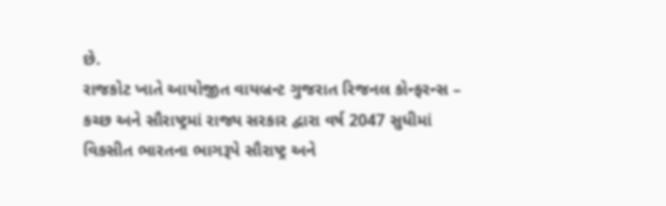છે.
રાજકોટ ખાતે આયોજીત વાયબ્રન્ટ ગુજરાત રિજનલ કોન્ફરન્સ – કચ્છ અને સૌરાષ્ટ્રમાં રાજ્ય સરકાર દ્વારા વર્ષ 2047 સુધીમાં વિકસીત ભારતના ભાગરૂપે સૌરાષ્ટ્ર અને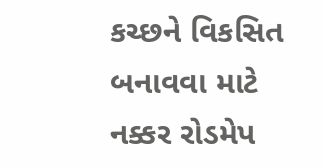કચ્છને વિકસિત બનાવવા માટે નક્કર રોડમેપ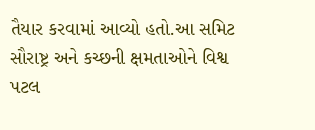તૈયાર કરવામાં આવ્યો હતો.આ સમિટ સૌરાષ્ટ્ર અને કચ્છની ક્ષમતાઓને વિશ્વ પટલ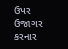ઉપર ઉજાગર કરનાર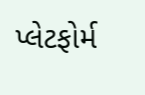પ્લેટફોર્મ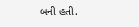બની હતી.